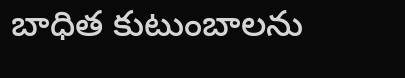బాధిత కుటుంబాలను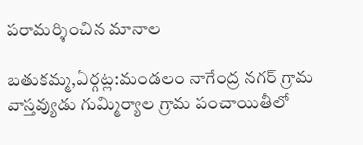పరామర్శించిన మానాల

బతుకమ్మ,ఏర్గట్ల:మండలం నాగేంద్ర నగర్ గ్రామ వాస్తవ్యుడు గుమ్మిర్యాల గ్రామ పంచాయితీలో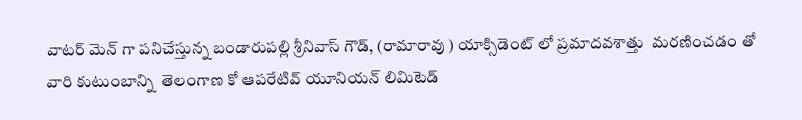వాటర్ మెన్ గా పనిచేస్తున్న బండారుపల్లి శ్రీనివాస్ గౌడ్, (రామారావు ) యాక్సిడెంట్ లో ప్రమాదవశాత్తు  మరణించడం తో వారి కుటుంబాన్ని  తెలంగాణ కో ఆపరేటివ్ యూనియన్ లిమిటెడ్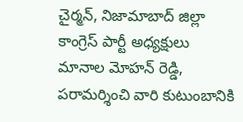చైర్మన్, నిజామాబాద్ జిల్లా కాంగ్రెస్ పార్టీ అధ్యక్షులు మానాల మోహన్ రెడ్డి, పరామర్శించి వారి కుటుంబానికి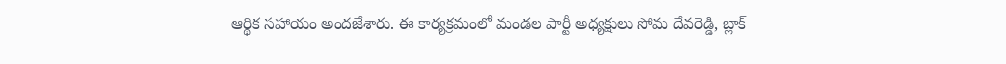ఆర్థిక సహాయం అందజేశారు. ఈ కార్యక్రమంలో మండల పార్టీ అధ్యక్షులు సోమ దేవరెడ్డి, బ్లాక్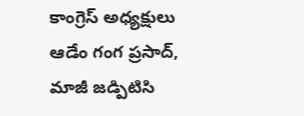కాంగ్రెస్ అధ్యక్షులు ఆడేం గంగ ప్రసాద్, మాజీ జడ్పిటిసి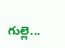గుల్లె...